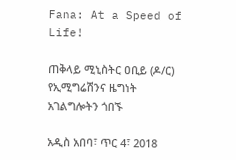Fana: At a Speed of Life!

ጠቅላይ ሚኒስትር ዐቢይ (ዶ/ር) የኢሚግሬሽንና ዜግነት አገልግሎትን ጎበኙ

አዲስ አበባ፣ ጥር 4፣ 2018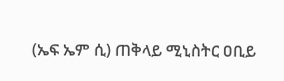(ኤፍ ኤም ሲ) ጠቅላይ ሚኒስትር ዐቢይ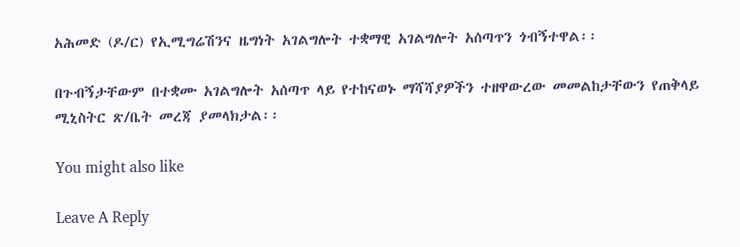አሕመድ (ዶ/ር) የኢሚግሬሽንና ዜግነት አገልግሎት ተቋማዊ አገልግሎት አሰጣጥን ጎብኝተዋል፡፡

በጉብኝታቸውም በተቋሙ አገልግሎት አሰጣጥ ላይ የተከናወኑ ማሻሻያዎችን ተዘዋውረው መመልከታቸውን የጠቅላይ ሚኒስትር ጽ/ቤት መረጃ ያመላክታል፡፡

You might also like

Leave A Reply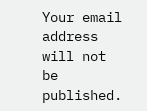Your email address will not be published.